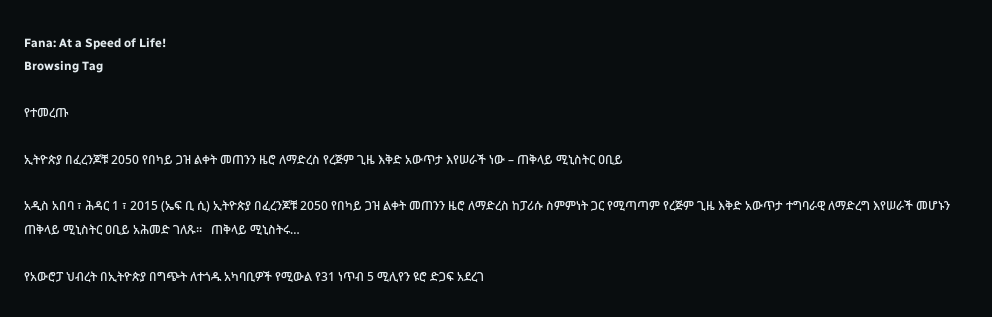Fana: At a Speed of Life!
Browsing Tag

የተመረጡ

ኢትዮጵያ በፈረንጆቹ 2050 የበካይ ጋዝ ልቀት መጠንን ዜሮ ለማድረስ የረጅም ጊዜ እቅድ አውጥታ እየሠራች ነው – ጠቅላይ ሚኒስትር ዐቢይ

አዲስ አበባ ፣ ሕዳር 1 ፣ 2015 (ኤፍ ቢ ሲ) ኢትዮጵያ በፈረንጆቹ 2050 የበካይ ጋዝ ልቀት መጠንን ዜሮ ለማድረስ ከፓሪሱ ስምምነት ጋር የሚጣጣም የረጅም ጊዜ እቅድ አውጥታ ተግባራዊ ለማድረግ እየሠራች መሆኑን ጠቅላይ ሚኒስትር ዐቢይ አሕመድ ገለጹ።   ጠቅላይ ሚኒስትሩ…

የአውሮፓ ህብረት በኢትዮጵያ በግጭት ለተጎዱ አካባቢዎች የሚውል የ31 ነጥብ 5 ሚሊየን ዩሮ ድጋፍ አደረገ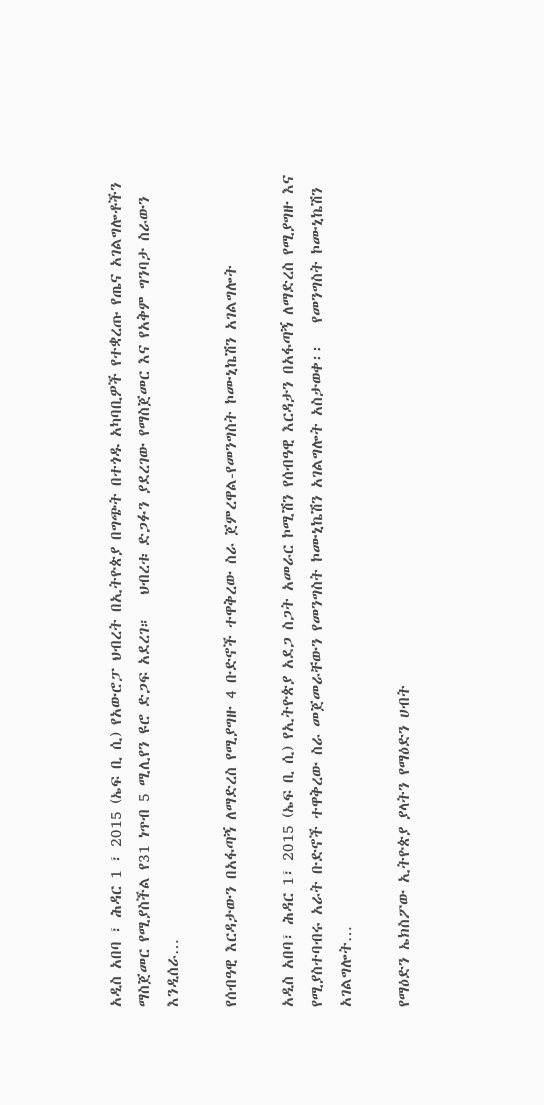አዲስ አበባ ፣ ሕዳር 1 ፣ 2015 (ኤፍ ቢ ሲ) የአውሮፓ ህብረት በኢትዮጵያ በግጭት በተጎዱ አካባቢዎች የተቋረጡ የጤና አገልግሎቶችን ማስጀመር የሚያስችል የ31 ነጥብ 5 ሚሊየን ዩሮ ድጋፍ አደረገ።   ህብረቱ ድጋፉን ያደረገው የማስጀመር እና የአቅም ግንባታ ስራውን እንዲሰራ…

የሰብዓዊ እርዳታውን በአፋጣኝ ለማድረስ የሚያግዙ 4 ቡድኖች ተዋቅረው ስራ ጀምረዋል-የመንግስት ኮሙኒኬሽን አገልግሎት

አዲስ አበባ፣ ሕዳር 1፣ 2015 (ኤፍ ቢ ሲ) የኢትዮጵያ አደጋ ስጋት አመራር ኮሚሽን የሰብዓዊ እርዳታን በአፋጣኝ ለማድረስ የሚያግዙ እና የሚያስተባብሩ አራት ቡድኖች ተዋቅረው ስራ መጀመራቸውን የመንግስት ኮሙኒኬሽን አገልግሎት አስታወቀ፡፡   የመንግስት ኮሙኒኬሽን አገልግሎት…

የማዕድን ኤክስፖው ኢትዮጵያ ያላትን የማዕድን ሀብት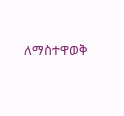ለማስተዋወቅ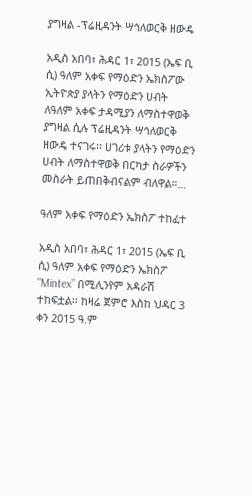ያግዛል -ፕሬዚዳንት ሣኅለወርቅ ዘውዴ

አዲስ አበባ፣ ሕዳር 1፣ 2015 (ኤፍ ቢ ሲ) ዓለም አቀፍ የማዕድን ኤክስፖው ኢትዮጵያ ያላትን የማዕድን ሀብት ለዓለም አቀፍ ታዳሚያን ለማስተዋወቅ ያግዛል ሲሉ ፕሬዚዳንት ሣኅለወርቅ ዘውዴ ተናገሩ፡፡ ሀገሪቱ ያላትን የማዕድን ሀብት ለማስተዋወቅ በርካታ ስራዎችን መስራት ይጠበቅብናልም ብለዋል።…

ዓለም አቀፍ የማዕድን ኤክስፖ ተከፈተ

አዲስ አበባ፣ ሕዳር 1፣ 2015 (ኤፍ ቢ ሲ) ዓለም አቀፍ የማዕድን ኤክስፖ "Mintex” በሚሊንየም አዳራሽ ተከፍቷል፡፡ ከዛሬ ጀምሮ እስከ ህዳር 3 ቀን 2015 ዓ.ም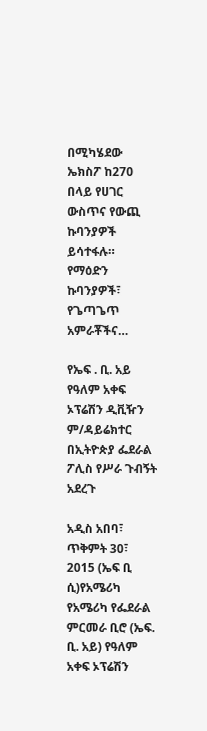በሚካሄደው ኤክስፖ ከ270 በላይ የሀገር ውስጥና የውጪ ኩባንያዎች ይሳተፋሉ። የማዕድን ኩባንያዎች፣ የጌጣጌጥ አምራቾችና…

የኤፍ . ቢ. አይ የዓለም አቀፍ ኦፕሬሽን ዲቪዥን ም/ዳይሬክተር በኢትዮጵያ ፌደራል ፖሊስ የሥራ ጉብኝት አደረጉ

አዲስ አበባ፣ ጥቅምት 30፣ 2015 (ኤፍ ቢ ሲ)የአሜሪካ የአሜሪካ የፌደራል ምርመራ ቢሮ (ኤፍ. ቢ. አይ) የዓለም አቀፍ ኦፕሬሽን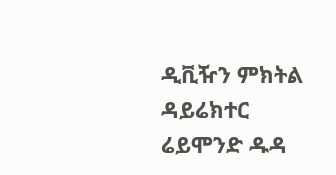ዲቪዥን ምክትል ዳይሬክተር ሬይሞንድ ዱዳ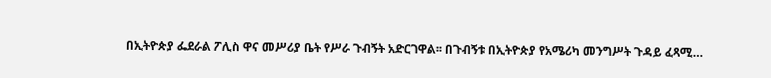በኢትዮጵያ ፌደራል ፖሊስ ዋና መሥሪያ ቤት የሥራ ጉብኝት አድርገዋል፡፡ በጉብኝቱ በኢትዮጵያ የአሜሪካ መንግሥት ጉዳይ ፈጻሚ…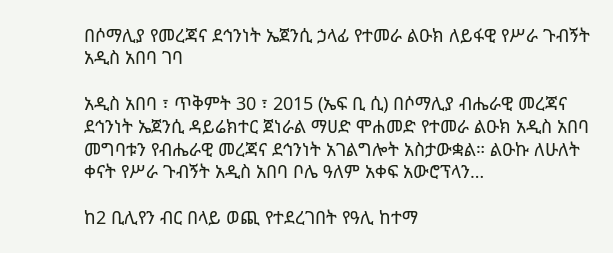በሶማሊያ የመረጃና ደኅንነት ኤጀንሲ ኃላፊ የተመራ ልዑክ ለይፋዊ የሥራ ጉብኝት አዲስ አበባ ገባ

አዲስ አበባ ፣ ጥቅምት 30 ፣ 2015 (ኤፍ ቢ ሲ) በሶማሊያ ብሔራዊ መረጃና ደኅንነት ኤጀንሲ ዳይሬክተር ጀነራል ማሀድ ሞሐመድ የተመራ ልዑክ አዲስ አበባ መግባቱን የብሔራዊ መረጃና ደኅንነት አገልግሎት አስታውቋል። ልዑኩ ለሁለት ቀናት የሥራ ጉብኝት አዲስ አበባ ቦሌ ዓለም አቀፍ አውሮፕላን…

ከ2 ቢሊየን ብር በላይ ወጪ የተደረገበት የዓሊ ከተማ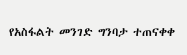የአስፋልት መንገድ ግንባታ ተጠናቀቀ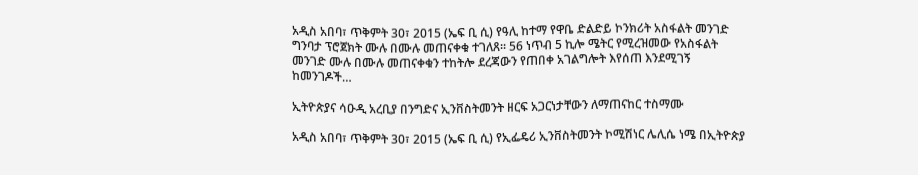አዲስ አበባ፣ ጥቅምት 30፣ 2015 (ኤፍ ቢ ሲ) የዓሊ ከተማ የዋቤ ድልድይ ኮንክሪት አስፋልት መንገድ ግንባታ ፕሮጀክት ሙሉ በሙሉ መጠናቀቁ ተገለጸ፡፡ 56 ነጥብ 5 ኪሎ ሜትር የሚረዝመው የአስፋልት መንገድ ሙሉ በሙሉ መጠናቀቁን ተከትሎ ደረጃውን የጠበቀ አገልግሎት እየሰጠ እንደሚገኝ ከመንገዶች…

ኢትዮጵያና ሳዑዲ አረቢያ በንግድና ኢንቨስትመንት ዘርፍ አጋርነታቸውን ለማጠናከር ተስማሙ

አዲስ አበባ፣ ጥቅምት 30፣ 2015 (ኤፍ ቢ ሲ) የኢፌዴሪ ኢንቨስትመንት ኮሚሽነር ሌሊሴ ነሜ በኢትዮጵያ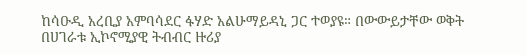ከሳዑዲ አረቢያ አምባሳደር ፋሃድ አልሁማይዳኒ ጋር ተወያዩ። በውውይታቸው ወቅት በሀገራቱ ኢኮኖሚያዊ ትብብር ዙሪያ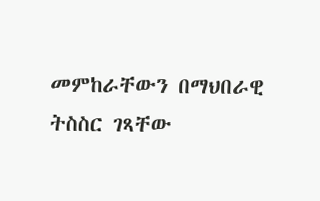መምከራቸውን በማህበራዊ ትስስር ገጻቸው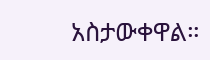አስታውቀዋል።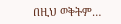በዚህ ወቅትም…